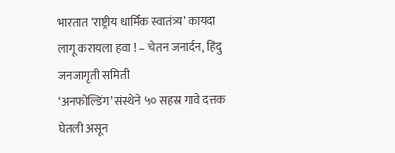भारतात ‘राष्ट्रीय धार्मिक स्वातंत्र्य’ कायदा लागू करायला हवा ! – चेतन जनार्दन, हिंदु जनजागृती समिती
‘अनफोल्डिंग’ संस्थेने ५० सहस्र गावे दत्तक घेतली असून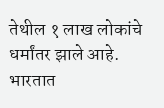तेथील १ लाख लोकांचे धर्मांतर झाले आहे. भारतात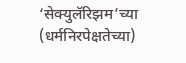‘सेक्युलॅरिझम’च्या (धर्मनिरपेक्षतेच्या)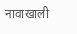नावाखाली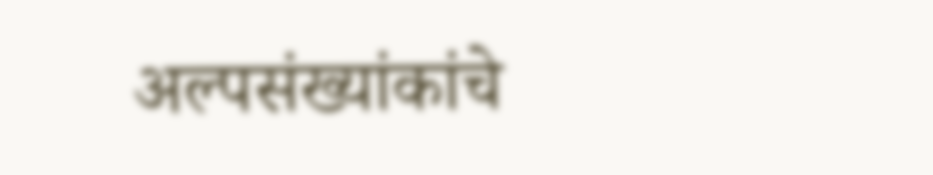अल्पसंख्यांकांचे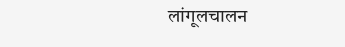लांगूलचालन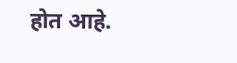होत आहे.